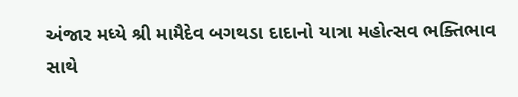અંજાર મધ્યે શ્રી મામૈદેવ બગથડા દાદાનો યાત્રા મહોત્સવ ભક્તિભાવ સાથે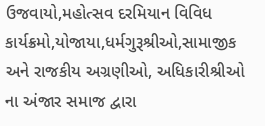ઉજવાયો,મહોત્સવ દરમિયાન વિવિધ કાર્યક્રમો,યોજાયા,ધર્મગુરૂશ્રીઓ,સામાજીક અને રાજકીય અગ્રણીઓ, અધિકારીશ્રીઓ ના અંજાર સમાજ દ્વારા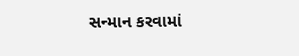સન્માન કરવામાં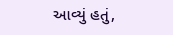આવ્યું હતું,